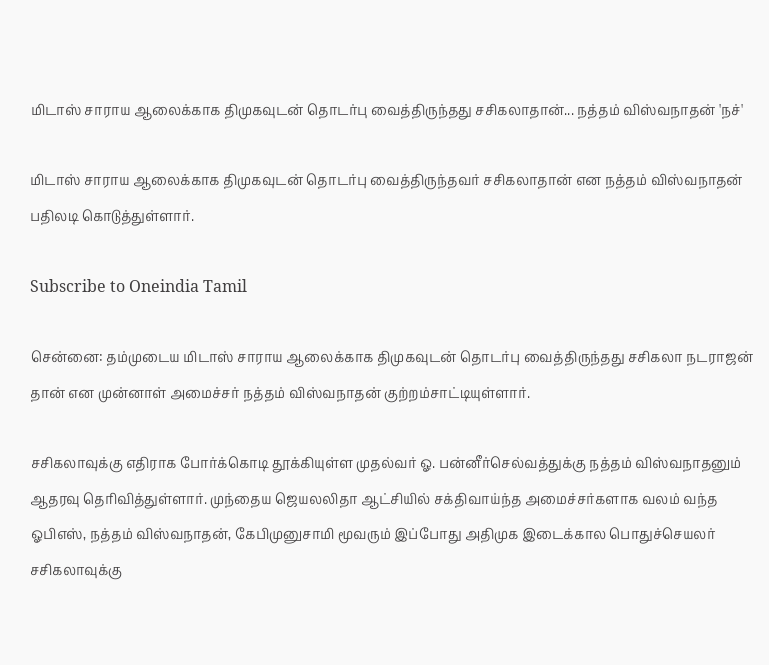மிடாஸ் சாராய ஆலைக்காக திமுகவுடன் தொடர்பு வைத்திருந்தது சசிகலாதான்... நத்தம் விஸ்வநாதன் 'நச்'

மிடாஸ் சாராய ஆலைக்காக திமுகவுடன் தொடர்பு வைத்திருந்தவர் சசிகலாதான் என நத்தம் விஸ்வநாதன் பதிலடி கொடுத்துள்ளார்.

Subscribe to Oneindia Tamil

சென்னை: தம்முடைய மிடாஸ் சாராய ஆலைக்காக திமுகவுடன் தொடர்பு வைத்திருந்தது சசிகலா நடராஜன் தான் என முன்னாள் அமைச்சர் நத்தம் விஸ்வநாதன் குற்றம்சாட்டியுள்ளார்.

சசிகலாவுக்கு எதிராக போர்க்கொடி தூக்கியுள்ள முதல்வர் ஓ. பன்னீர்செல்வத்துக்கு நத்தம் விஸ்வநாதனும் ஆதரவு தெரிவித்துள்ளார். முந்தைய ஜெயலலிதா ஆட்சியில் சக்திவாய்ந்த அமைச்சர்களாக வலம் வந்த ஓபிஎஸ், நத்தம் விஸ்வநாதன், கேபிமுனுசாமி மூவரும் இப்போது அதிமுக இடைக்கால பொதுச்செயலர் சசிகலாவுக்கு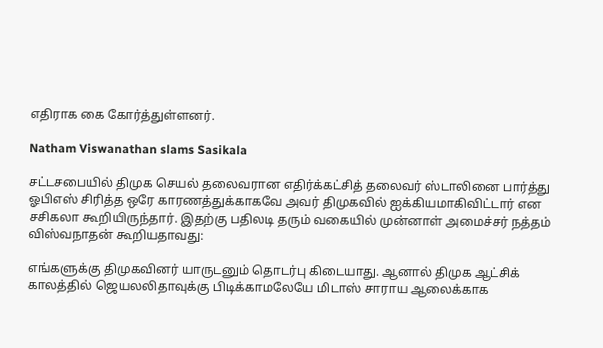எதிராக கை கோர்த்துள்ளனர்.

Natham Viswanathan slams Sasikala

சட்டசபையில் திமுக செயல் தலைவரான எதிர்க்கட்சித் தலைவர் ஸ்டாலினை பார்த்து ஓபிஎஸ் சிரித்த ஒரே காரணத்துக்காகவே அவர் திமுகவில் ஐக்கியமாகிவிட்டார் என சசிகலா கூறியிருந்தார். இதற்கு பதிலடி தரும் வகையில் முன்னாள் அமைச்சர் நத்தம் விஸ்வநாதன் கூறியதாவது:

எங்களுக்கு திமுகவினர் யாருடனும் தொடர்பு கிடையாது. ஆனால் திமுக ஆட்சிக் காலத்தில் ஜெயலலிதாவுக்கு பிடிக்காமலேயே மிடாஸ் சாராய ஆலைக்காக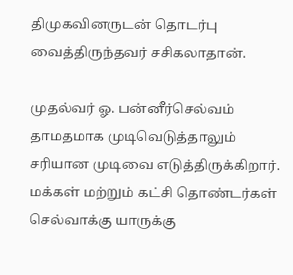திமுகவினருடன் தொடர்பு வைத்திருந்தவர் சசிகலாதான்.

முதல்வர் ஓ. பன்னீர்செல்வம் தாமதமாக முடிவெடுத்தாலும் சரியான முடிவை எடுத்திருக்கிறார். மக்கள் மற்றும் கட்சி தொண்டர்கள் செல்வாக்கு யாருக்கு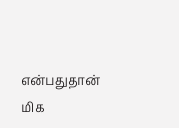என்பதுதான் மிக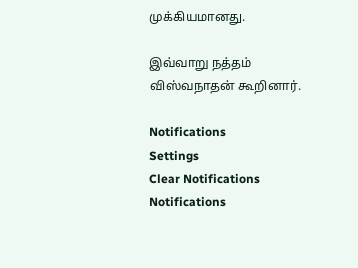முக்கியமானது.

இவ்வாறு நத்தம் விஸ்வநாதன் கூறினார்.

Notifications
Settings
Clear Notifications
Notifications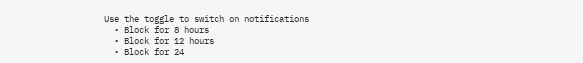Use the toggle to switch on notifications
  • Block for 8 hours
  • Block for 12 hours
  • Block for 24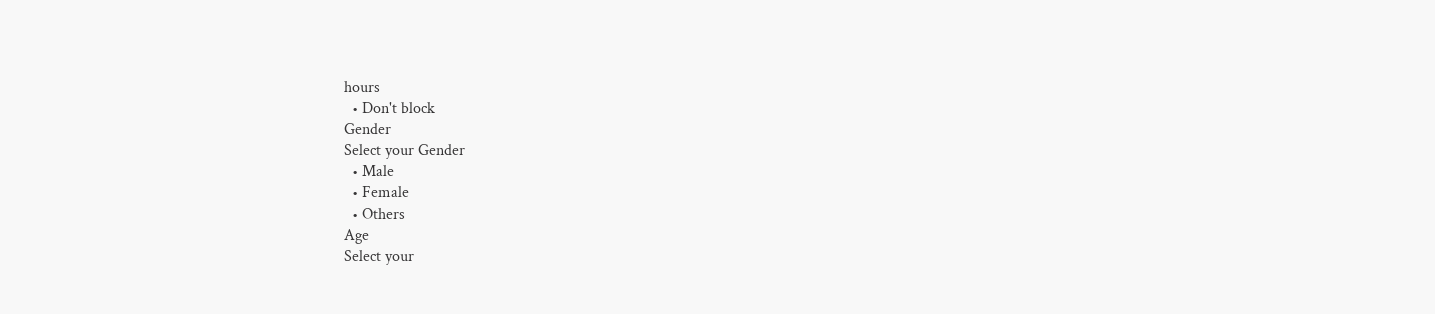hours
  • Don't block
Gender
Select your Gender
  • Male
  • Female
  • Others
Age
Select your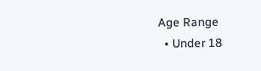Age Range
  • Under 18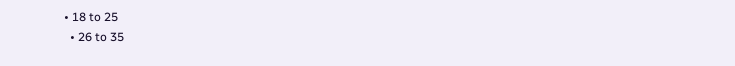• 18 to 25
  • 26 to 35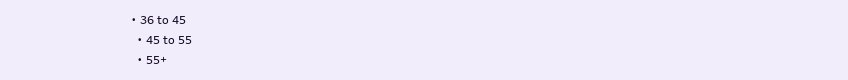• 36 to 45
  • 45 to 55
  • 55+